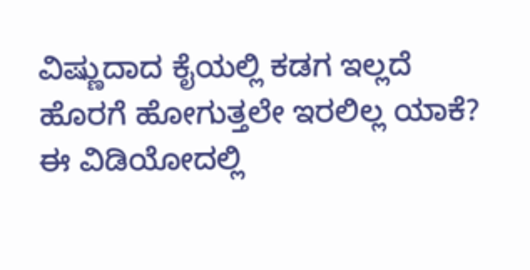ವಿಷ್ಣುದಾದ ಕೈಯಲ್ಲಿ ಕಡಗ ಇಲ್ಲದೆ ಹೊರಗೆ ಹೋಗುತ್ತಲೇ ಇರಲಿಲ್ಲ ಯಾಕೆ? ಈ ವಿಡಿಯೋದಲ್ಲಿ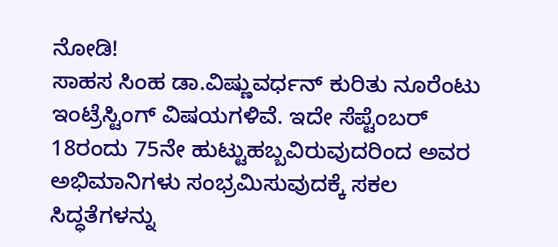ನೋಡಿ!
ಸಾಹಸ ಸಿಂಹ ಡಾ.ವಿಷ್ಣುವರ್ಧನ್ ಕುರಿತು ನೂರೆಂಟು ಇಂಟ್ರೆಸ್ಟಿಂಗ್ ವಿಷಯಗಳಿವೆ. ಇದೇ ಸೆಪ್ಟೆಂಬರ್ 18ರಂದು 75ನೇ ಹುಟ್ಟುಹಬ್ಬವಿರುವುದರಿಂದ ಅವರ ಅಭಿಮಾನಿಗಳು ಸಂಭ್ರಮಿಸುವುದಕ್ಕೆ ಸಕಲ ಸಿದ್ಧತೆಗಳನ್ನು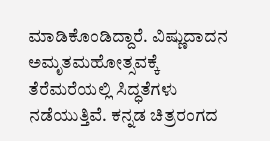ಮಾಡಿಕೊಂಡಿದ್ದಾರೆ. ವಿಷ್ಣುದಾದನ ಅಮೃತಮಹೋತ್ಸವಕ್ಕೆ ತೆರೆಮರೆಯಲ್ಲಿ ಸಿದ್ಧತೆಗಳು ನಡೆಯುತ್ತಿವೆ. ಕನ್ನಡ ಚಿತ್ರರಂಗದ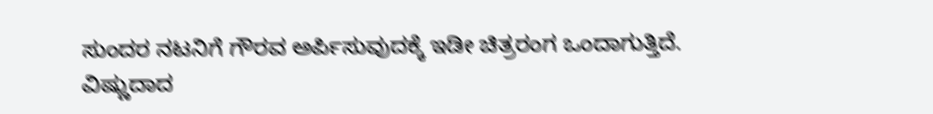ಸುಂದರ ನಟನಿಗೆ ಗೌರವ ಅರ್ಪಿಸುವುದಕ್ಕೆ ಇಡೀ ಚಿತ್ರರಂಗ ಒಂದಾಗುತ್ತಿದೆ.
ವಿಷ್ಣುದಾದ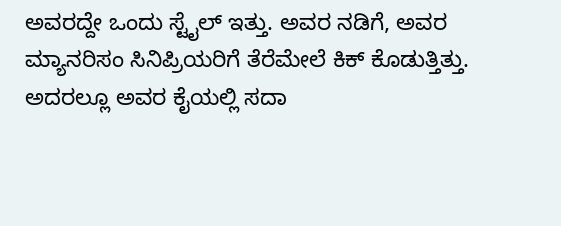ಅವರದ್ದೇ ಒಂದು ಸ್ಟೈಲ್ ಇತ್ತು. ಅವರ ನಡಿಗೆ, ಅವರ ಮ್ಯಾನರಿಸಂ ಸಿನಿಪ್ರಿಯರಿಗೆ ತೆರೆಮೇಲೆ ಕಿಕ್ ಕೊಡುತ್ತಿತ್ತು. ಅದರಲ್ಲೂ ಅವರ ಕೈಯಲ್ಲಿ ಸದಾ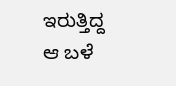ಇರುತ್ತಿದ್ದ ಆ ಬಳೆ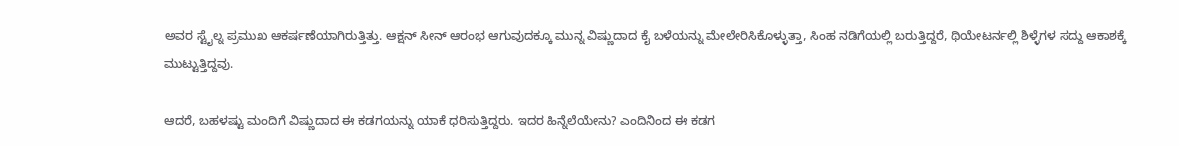ಅವರ ಸ್ಟೈಲ್ನ ಪ್ರಮುಖ ಆಕರ್ಷಣೆಯಾಗಿರುತ್ತಿತ್ತು. ಆಕ್ಷನ್ ಸೀನ್ ಆರಂಭ ಆಗುವುದಕ್ಕೂ ಮುನ್ನ ವಿಷ್ಣುದಾದ ಕೈ ಬಳೆಯನ್ನು ಮೇಲೇರಿಸಿಕೊಳ್ಳುತ್ತಾ, ಸಿಂಹ ನಡಿಗೆಯಲ್ಲಿ ಬರುತ್ತಿದ್ದರೆ, ಥಿಯೇಟರ್ನಲ್ಲಿ ಶಿಳ್ಳೆಗಳ ಸದ್ದು ಆಕಾಶಕ್ಕೆ ಮುಟ್ಟುತ್ತಿದ್ದವು.

ಆದರೆ, ಬಹಳಷ್ಟು ಮಂದಿಗೆ ವಿಷ್ಣುದಾದ ಈ ಕಡಗಯನ್ನು ಯಾಕೆ ಧರಿಸುತ್ತಿದ್ದರು. ಇದರ ಹಿನ್ನೆಲೆಯೇನು? ಎಂದಿನಿಂದ ಈ ಕಡಗ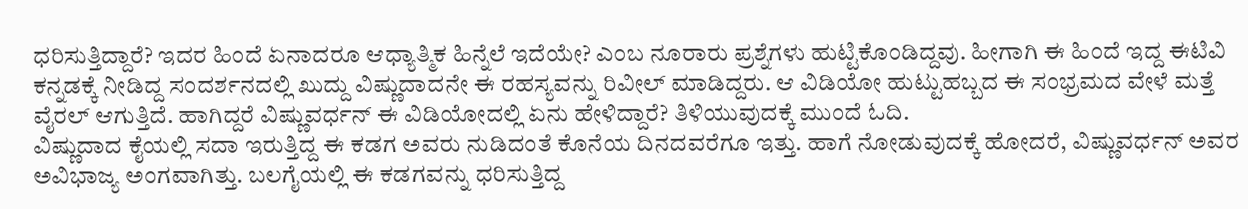ಧರಿಸುತ್ತಿದ್ದಾರೆ? ಇದರ ಹಿಂದೆ ಏನಾದರೂ ಆಧ್ಯಾತ್ಮಿಕ ಹಿನ್ನೆಲೆ ಇದೆಯೇ? ಎಂಬ ನೂರಾರು ಪ್ರಶ್ನೆಗಳು ಹುಟ್ಟಿಕೊಂಡಿದ್ದವು. ಹೀಗಾಗಿ ಈ ಹಿಂದೆ ಇದ್ದ ಈಟಿವಿ ಕನ್ನಡಕ್ಕೆ ನೀಡಿದ್ದ ಸಂದರ್ಶನದಲ್ಲಿ ಖುದ್ದು ವಿಷ್ಣುದಾದನೇ ಈ ರಹಸ್ಯವನ್ನು ರಿವೀಲ್ ಮಾಡಿದ್ದರು. ಆ ವಿಡಿಯೋ ಹುಟ್ಟುಹಬ್ಬದ ಈ ಸಂಭ್ರಮದ ವೇಳೆ ಮತ್ತೆ ವೈರಲ್ ಆಗುತ್ತಿದೆ. ಹಾಗಿದ್ದರೆ ವಿಷ್ಣುವರ್ಧನ್ ಈ ವಿಡಿಯೋದಲ್ಲಿ ಏನು ಹೇಳಿದ್ದಾರೆ? ತಿಳಿಯುವುದಕ್ಕೆ ಮುಂದೆ ಓದಿ.
ವಿಷ್ಣುದಾದ ಕೈಯಲ್ಲಿ ಸದಾ ಇರುತ್ತಿದ್ದ ಈ ಕಡಗ ಅವರು ನುಡಿದಂತೆ ಕೊನೆಯ ದಿನದವರೆಗೂ ಇತ್ತು. ಹಾಗೆ ನೋಡುವುದಕ್ಕೆ ಹೋದರೆ, ವಿಷ್ಣುವರ್ಧನ್ ಅವರ ಅವಿಭಾಜ್ಯ ಅಂಗವಾಗಿತ್ತು. ಬಲಗೈಯಲ್ಲಿ ಈ ಕಡಗವನ್ನು ಧರಿಸುತ್ತಿದ್ದ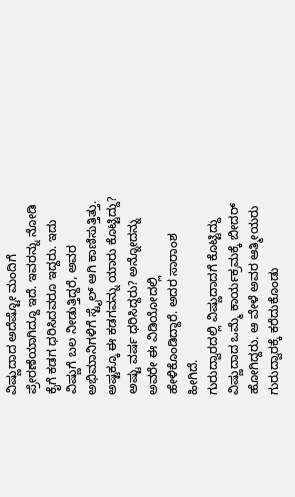ವಿಷ್ಣುದಾದ ಅದೆಷ್ಟೋ ಮಂದಿಗೆ ಪ್ರೇರಣೆಯಾಗಿದ್ದೂ ಇದೆ. ಇವರನ್ನು ನೋಡಿ ಕೈಗೆ ಕಡಗ ಧರಿಸಿದವರೂ ಇದ್ದರು. ಇದು ವಿಷ್ಣುಗೆ ಬಲ ನೀಡುತ್ತಿದ್ದರೆ, ಅವರ ಅಭಿಮಾನಿಗಳಿಗೆ ಸ್ಟೈಲ್ ಆಗಿ ಕಾಣಿಸುತ್ತಿತ್ತು. ಅಷ್ಟಕ್ಕೂ ಈ ಕಡಗವನ್ನು ಯಾರು ಕೊಟ್ಟಿದ್ದು? ಅಷ್ಟು ವರ್ಷ ಧರಿಸಿದ್ದರು? ಅನ್ನೋದನ್ನು ಅವರೇ ಈ ವಿಡಿಯೋದಲ್ಲಿ ಹೇಳಿಕೊಂಡಿದ್ದಾರೆ. ಅದರ ಸಾರಾಂಶ ಹೀಗಿದೆ.
ಗುರುದ್ವಾರದಲ್ಲಿ ವಿಷ್ಣುದಾದಗೆ ಕೊಟ್ಟಿದ್ದು
ವಿಷ್ಣುದಾದ ಒಮ್ಮೆ ಕಾರ್ಯಕ್ರಮಕ್ಕೆ ಬೀದರ್ ಹೋಗಿದ್ದರು. ಆ ವೇಳೆ ಅವರ ಆತ್ಮೀಯರು ಗುರುದ್ವಾರಕ್ಕೆ ಕರೆದುಕೊಂಡು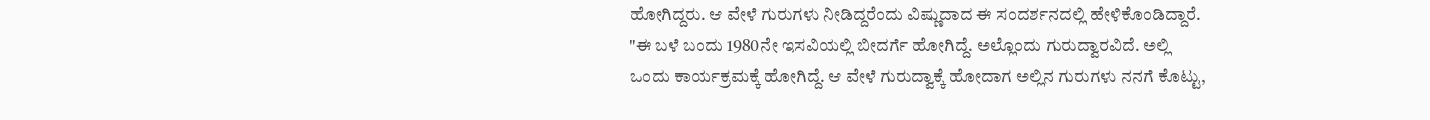ಹೋಗಿದ್ದರು. ಆ ವೇಳೆ ಗುರುಗಳು ನೀಡಿದ್ದರೆಂದು ವಿಷ್ಣುದಾದ ಈ ಸಂದರ್ಶನದಲ್ಲಿ ಹೇಳಿಕೊಂಡಿದ್ದಾರೆ. "ಈ ಬಳೆ ಬಂದು 1980ನೇ ಇಸವಿಯಲ್ಲಿ ಬೀದರ್ಗೆ ಹೋಗಿದ್ದೆ. ಅಲ್ಲೊಂದು ಗುರುದ್ವಾರವಿದೆ. ಅಲ್ಲಿ ಒಂದು ಕಾರ್ಯಕ್ರಮಕ್ಕೆ ಹೋಗಿದ್ದೆ. ಆ ವೇಳೆ ಗುರುದ್ವಾಕ್ಕೆ ಹೋದಾಗ ಅಲ್ಲಿನ ಗುರುಗಳು ನನಗೆ ಕೊಟ್ಟು,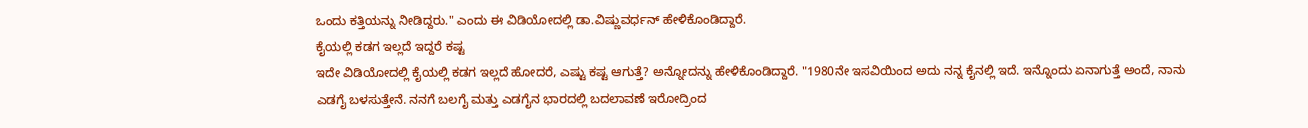ಒಂದು ಕತ್ತಿಯನ್ನು ನೀಡಿದ್ದರು." ಎಂದು ಈ ವಿಡಿಯೋದಲ್ಲಿ ಡಾ.ವಿಷ್ಣುವರ್ಧನ್ ಹೇಳಿಕೊಂಡಿದ್ದಾರೆ.
ಕೈಯಲ್ಲಿ ಕಡಗ ಇಲ್ಲದೆ ಇದ್ದರೆ ಕಷ್ಟ
ಇದೇ ವಿಡಿಯೋದಲ್ಲಿ ಕೈಯಲ್ಲಿ ಕಡಗ ಇಲ್ಲದೆ ಹೋದರೆ, ಎಷ್ಟು ಕಷ್ಟ ಆಗುತ್ತೆ? ಅನ್ನೋದನ್ನು ಹೇಳಿಕೊಂಡಿದ್ದಾರೆ. "1980ನೇ ಇಸವಿಯಿಂದ ಅದು ನನ್ನ ಕೈನಲ್ಲಿ ಇದೆ. ಇನ್ನೊಂದು ಏನಾಗುತ್ತೆ ಅಂದೆ, ನಾನು ಎಡಗೈ ಬಳಸುತ್ತೇನೆ. ನನಗೆ ಬಲಗೈ ಮತ್ತು ಎಡಗೈನ ಭಾರದಲ್ಲಿ ಬದಲಾವಣೆ ಇರೋದ್ರಿಂದ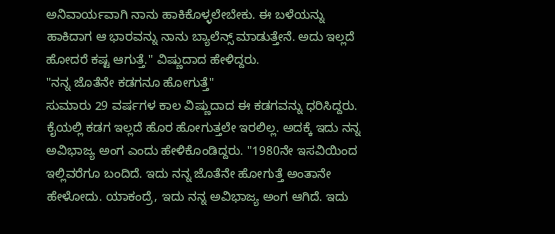ಅನಿವಾರ್ಯವಾಗಿ ನಾನು ಹಾಕಿಕೊಳ್ಳಲೇಬೇಕು. ಈ ಬಳೆಯನ್ನು ಹಾಕಿದಾಗ ಆ ಭಾರವನ್ನು ನಾನು ಬ್ಯಾಲೆನ್ಸ್ ಮಾಡುತ್ತೇನೆ. ಅದು ಇಲ್ಲದೆ ಹೋದರೆ ಕಷ್ಟ ಆಗುತ್ತೆ." ವಿಷ್ಣುದಾದ ಹೇಳಿದ್ದರು.
"ನನ್ನ ಜೊತೆನೇ ಕಡಗನೂ ಹೋಗುತ್ತೆ"
ಸುಮಾರು 29 ವರ್ಷಗಳ ಕಾಲ ವಿಷ್ಣುದಾದ ಈ ಕಡಗವನ್ನು ಧರಿಸಿದ್ದರು. ಕೈಯಲ್ಲಿ ಕಡಗ ಇಲ್ಲದೆ ಹೊರ ಹೋಗುತ್ತಲೇ ಇರಲಿಲ್ಲ. ಅದಕ್ಕೆ ಇದು ನನ್ನ ಅವಿಭಾಜ್ಯ ಅಂಗ ಎಂದು ಹೇಳಿಕೊಂಡಿದ್ದರು. "1980ನೇ ಇಸವಿಯಿಂದ ಇಲ್ಲಿವರೆಗೂ ಬಂದಿದೆ. ಇದು ನನ್ನ ಜೊತೆನೇ ಹೋಗುತ್ತೆ ಅಂತಾನೇ ಹೇಳೋದು. ಯಾಕಂದ್ರೆ, ಇದು ನನ್ನ ಅವಿಭಾಜ್ಯ ಅಂಗ ಆಗಿದೆ. ಇದು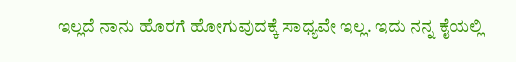ಇಲ್ಲದೆ ನಾನು ಹೊರಗೆ ಹೋಗುವುದಕ್ಕೆ ಸಾಧ್ಯವೇ ಇಲ್ಲ. ಇದು ನನ್ನ ಕೈಯಲ್ಲಿ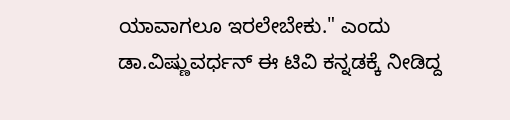ಯಾವಾಗಲೂ ಇರಲೇಬೇಕು." ಎಂದು ಡಾ.ವಿಷ್ಣುವರ್ಧನ್ ಈ ಟಿವಿ ಕನ್ನಡಕ್ಕೆ ನೀಡಿದ್ದ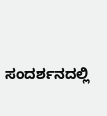ಸಂದರ್ಶನದಲ್ಲಿ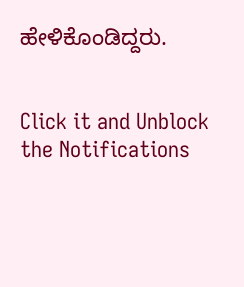ಹೇಳಿಕೊಂಡಿದ್ದರು.


Click it and Unblock the Notifications